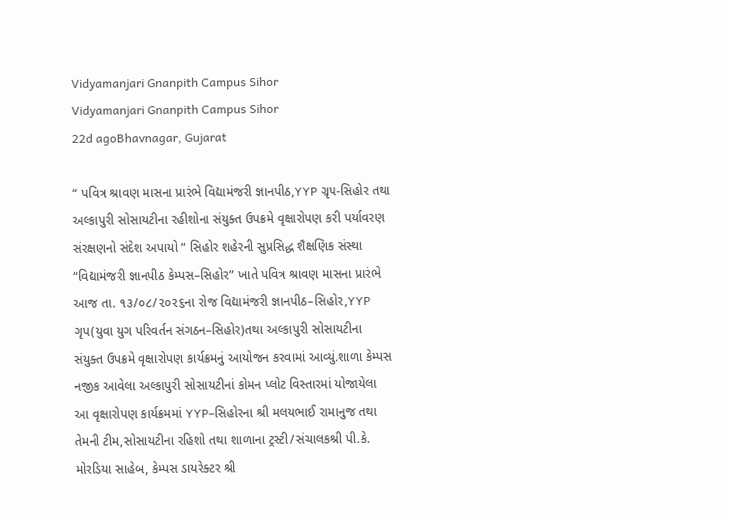Vidyamanjari Gnanpith Campus Sihor
Vidyamanjari Gnanpith Campus Sihor
22d agoBhavnagar, Gujarat

“ પવિત્ર શ્રાવણ માસના પ્રારંભે વિદ્યામંજરી જ્ઞાનપીઠ,YYP ગ્રૃ૫-સિહોર તથા અલ્કાપુરી સોસાયટીના રહીશોના સંયુક્ત ઉપક્રમે વૃક્ષારોપણ કરી પર્યાવરણ સંરક્ષણનો સંદેશ અપાયો “ સિહોર શહેરની સુપ્રસિદ્ધ શૈક્ષણિક સંસ્થા “વિદ્યામંજરી જ્ઞાનપીઠ કેમ્પસ–સિહોર” ખાતે પવિત્ર શ્રાવણ માસના પ્રારંભે આજ તા. ૧૩/૦૮/૨૦૨૬ના રોજ વિદ્યામંજરી જ્ઞાનપીઠ–સિહોર,YYP ગૃપ(યુવા યુગ પરિવર્તન સંગઠન–સિહોર)તથા અલ્કાપુરી સોસાયટીના સંયુક્ત ઉપક્રમે વૃક્ષારોપણ કાર્યક્રમનું આયોજન કરવામાં આવ્યું.શાળા કેમ્પસ નજીક આવેલા અલ્કાપુરી સોસાયટીનાં કોમન પ્લોટ વિસ્તારમાં યોજાયેલા આ વૃક્ષારોપણ કાર્યક્રમમાં YYP–સિહોરના શ્રી મલયભાઈ રામાનુજ તથા તેમની ટીમ,સોસાયટીના રહિશો તથા શાળાના ટ્રસ્ટી/સંચાલકશ્રી પી.કે. મોરડિયા સાહેબ, કેમ્પસ ડાયરેક્ટર શ્રી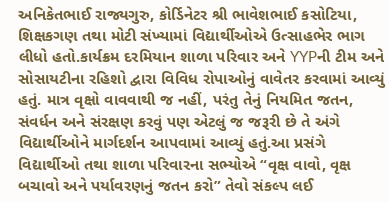અનિકેતભાઈ રાજ્યગુરુ, કોર્ડિનેટર શ્રી ભાવેશભાઈ કસોટિયા, શિક્ષકગણ તથા મોટી સંખ્યામાં વિદ્યાર્થીઓએ ઉત્સાહભેર ભાગ લીધો હતો.કાર્યક્રમ દરમિયાન શાળા પરિવાર અને YYPની ટીમ અને સોસાયટીના રહિશો દ્વારા વિવિધ રોપાઓનું વાવેતર કરવામાં આવ્યું હતું. માત્ર વૃક્ષો વાવવાથી જ નહીં, પરંતુ તેનું નિયમિત જતન, સંવર્ધન અને સંરક્ષણ કરવું પણ એટલું જ જરૂરી છે તે અંગે વિદ્યાર્થીઓને માર્ગદર્શન આપવામાં આવ્યું હતું.આ પ્રસંગે વિદ્યાર્થીઓ તથા શાળા પરિવારના સભ્યોએ “વૃક્ષ વાવો, વૃક્ષ બચાવો અને પર્યાવરણનું જતન કરો” તેવો સંકલ્પ લઈ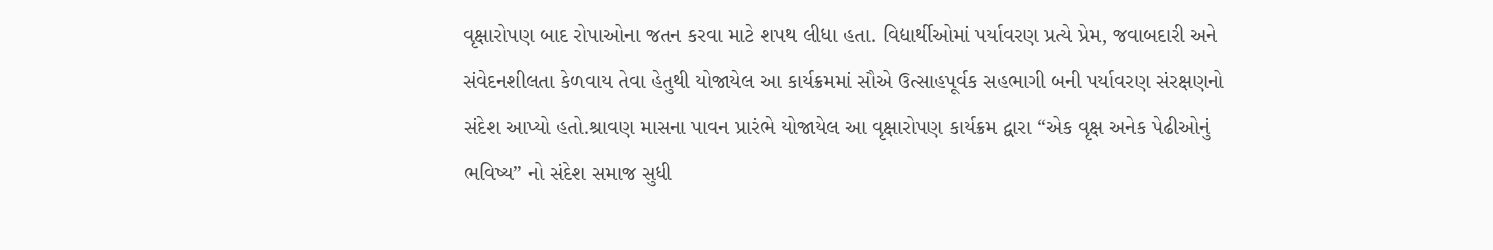વૃક્ષારોપણ બાદ રોપાઓના જતન કરવા માટે શપથ લીધા હતા. વિદ્યાર્થીઓમાં પર્યાવરણ પ્રત્યે પ્રેમ, જવાબદારી અને સંવેદનશીલતા કેળવાય તેવા હેતુથી યોજાયેલ આ કાર્યક્રમમાં સૌએ ઉત્સાહપૂર્વક સહભાગી બની પર્યાવરણ સંરક્ષણનો સંદેશ આપ્યો હતો.શ્રાવણ માસના પાવન પ્રારંભે યોજાયેલ આ વૃક્ષારોપણ કાર્યક્રમ દ્વારા “એક વૃક્ષ અનેક પેઢીઓનું ભવિષ્ય” નો સંદેશ સમાજ સુધી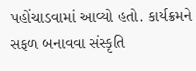પહોંચાડવામાં આવ્યો હતો. કાર્યક્રમને સફળ બનાવવા સંસ્કૃતિ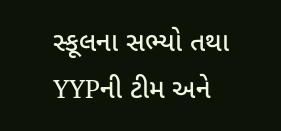સ્કૂલના સભ્યો તથા YYPની ટીમ અને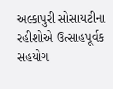અલ્કાપુરી સોસાયટીના રહીશોએ ઉત્સાહપૂર્વક સહયોગ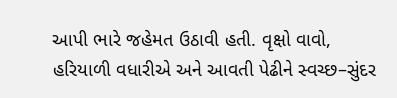આપી ભારે જહેમત ઉઠાવી હતી. વૃક્ષો વાવો, હરિયાળી વધારીએ અને આવતી પેઢીને સ્વચ્છ–સુંદર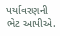પર્યાવરણની ભેટ આપીએ.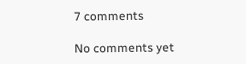7 comments

No comments yet